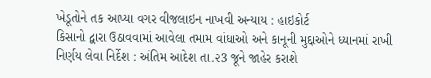ખેડૂતોને તક આપ્યા વગર વીજલાઇન નાખવી અન્યાય : હાઇકોર્ટ
કિસાનો દ્વારા ઉઠાવવામાં આવેલા તમામ વાંધાઓ અને કાનૂની મુદ્દાઓને ધ્યાનમાં રાખી નિર્ણય લેવા નિર્દેશ : અંતિમ આદેશ તા.૨3 જૂને જાહેર કરાશે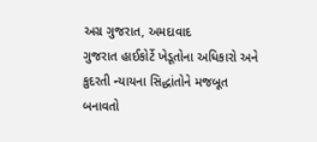અગ્ર ગુજરાત, અમદાવાદ
ગુજરાત હાઈકોર્ટે ખેડૂતોના અધિકારો અને કુદરતી ન્યાયના સિદ્ધાંતોને મજબૂત બનાવતો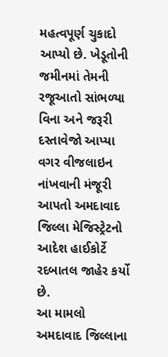મહત્વપૂર્ણ ચુકાદો આપ્યો છે. ખેડૂતોની જમીનમાં તેમની રજૂઆતો સાંભળ્યા વિના અને જરૂરી દસ્તાવેજો આપ્યા વગર વીજલાઇન નાંખવાની મંજૂરી આપતો અમદાવાદ જિલ્લા મેજિસ્ટ્રેટનો આદેશ હાઈકોર્ટે રદબાતલ જાહેર કર્યો છે.
આ મામલો અમદાવાદ જિલ્લાના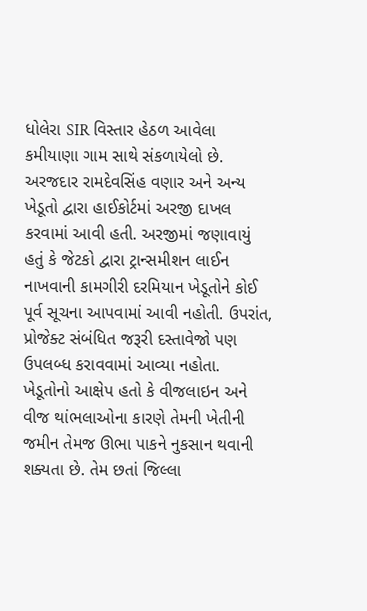ધોલેરા SIR વિસ્તાર હેઠળ આવેલા કમીયાણા ગામ સાથે સંકળાયેલો છે. અરજદાર રામદેવસિંહ વણાર અને અન્ય ખેડૂતો દ્વારા હાઈકોર્ટમાં અરજી દાખલ કરવામાં આવી હતી. અરજીમાં જણાવાયું હતું કે જેટકો દ્વારા ટ્રાન્સમીશન લાઈન નાખવાની કામગીરી દરમિયાન ખેડૂતોને કોઈ પૂર્વ સૂચના આપવામાં આવી નહોતી. ઉપરાંત, પ્રોજેક્ટ સંબંધિત જરૂરી દસ્તાવેજો પણ ઉપલબ્ધ કરાવવામાં આવ્યા નહોતા.
ખેડૂતોનો આક્ષેપ હતો કે વીજલાઇન અને વીજ થાંભલાઓના કારણે તેમની ખેતીની જમીન તેમજ ઊભા પાકને નુકસાન થવાની શક્યતા છે. તેમ છતાં જિલ્લા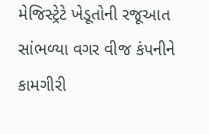મેજિસ્ટ્રેટે ખેડૂતોની રજૂઆત સાંભળ્યા વગર વીજ કંપનીને કામગીરી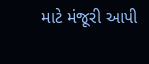માટે મંજૂરી આપી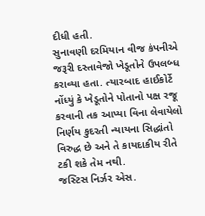દીધી હતી.
સુનાવણી દરમિયાન વીજ કંપનીએ જરૂરી દસ્તાવેજો ખેડૂતોને ઉપલબ્ધ કરાવ્યા હતા. ત્યારબાદ હાઈકોર્ટે નોંધ્યું કે ખેડૂતોને પોતાનો પક્ષ રજૂ કરવાની તક આપ્યા વિના લેવાયેલો નિર્ણય કુદરતી ન્યાયના સિદ્ધાંતો વિરુદ્ધ છે અને તે કાયદાકીય રીતે ટકી શકે તેમ નથી.
જસ્ટિસ નિર્ઝર એસ.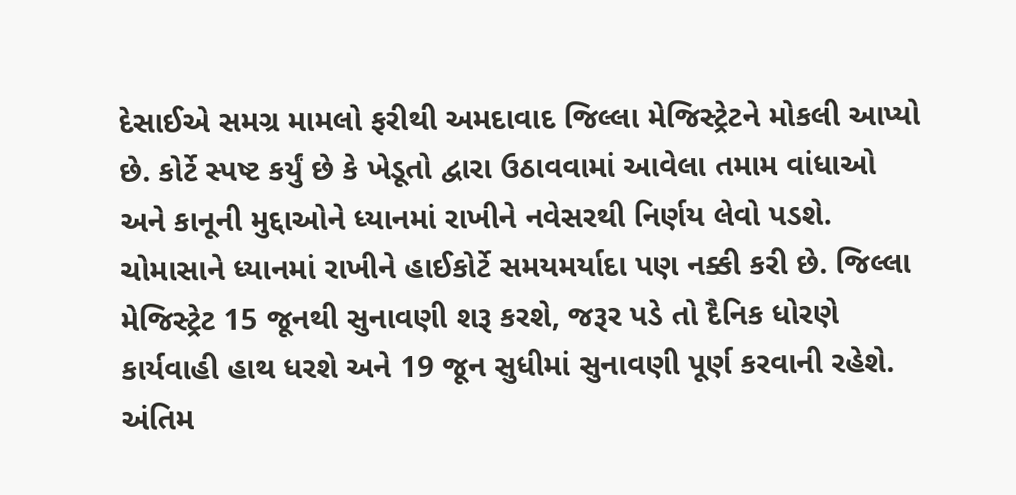દેસાઈએ સમગ્ર મામલો ફરીથી અમદાવાદ જિલ્લા મેજિસ્ટ્રેટને મોકલી આપ્યો છે. કોર્ટે સ્પષ્ટ કર્યું છે કે ખેડૂતો દ્વારા ઉઠાવવામાં આવેલા તમામ વાંધાઓ અને કાનૂની મુદ્દાઓને ધ્યાનમાં રાખીને નવેસરથી નિર્ણય લેવો પડશે. ચોમાસાને ધ્યાનમાં રાખીને હાઈકોર્ટે સમયમર્યાદા પણ નક્કી કરી છે. જિલ્લા મેજિસ્ટ્રેટ 15 જૂનથી સુનાવણી શરૂ કરશે, જરૂર પડે તો દૈનિક ધોરણે કાર્યવાહી હાથ ધરશે અને 19 જૂન સુધીમાં સુનાવણી પૂર્ણ કરવાની રહેશે. અંતિમ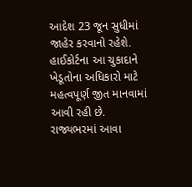આદેશ 23 જૂન સુધીમાં જાહેર કરવાનો રહેશે.
હાઈકોર્ટના આ ચુકાદાને ખેડૂતોના અધિકારો માટે મહત્વપૂર્ણ જીત માનવામાં આવી રહી છે. રાજ્યભરમાં આવા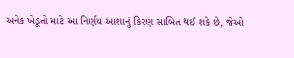અનેક ખેડૂતો માટે આ નિર્ણય આશાનું કિરણ સાબિત થઈ શકે છે, જેઓ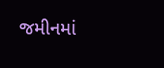જમીનમાં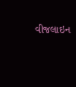વીજલાઇન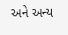અને અન્ય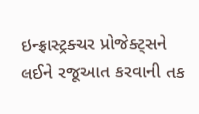ઇન્ફ્રાસ્ટ્રક્ચર પ્રોજેક્ટ્સને લઈને રજૂઆત કરવાની તક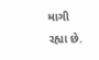માગી રહ્યા છે.